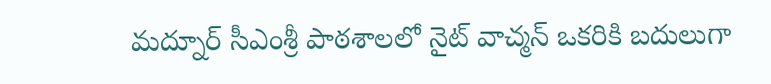మద్నూర్ సీఎంశ్రీ పాఠశాలలో నైట్ వాచ్మన్ ఒకరికి బదులుగా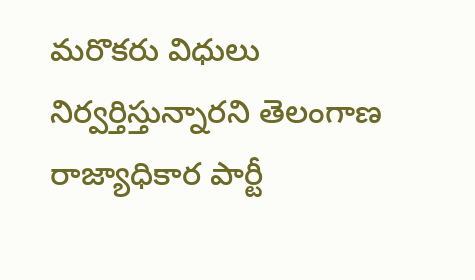మరొకరు విధులు నిర్వర్తిస్తున్నారని తెలంగాణ రాజ్యాధికార పార్టీ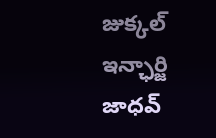జుక్కల్ ఇన్ఛార్జి జాధవ్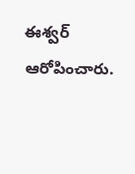ఈశ్వర్ ఆరోపించారు.